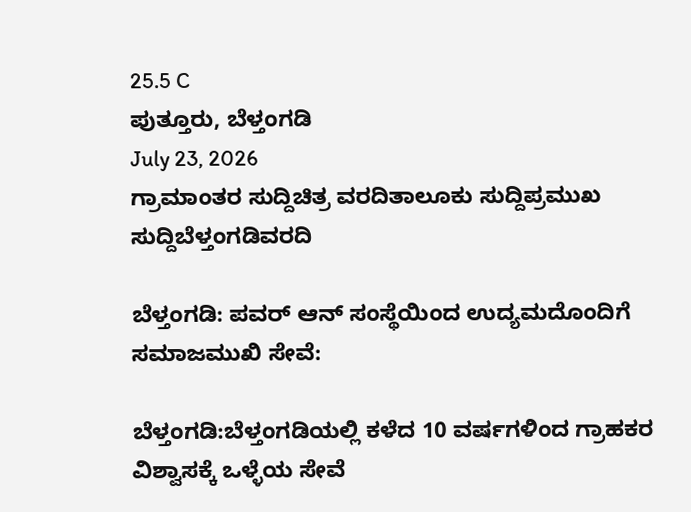25.5 C
ಪುತ್ತೂರು, ಬೆಳ್ತಂಗಡಿ
July 23, 2026
ಗ್ರಾಮಾಂತರ ಸುದ್ದಿಚಿತ್ರ ವರದಿತಾಲೂಕು ಸುದ್ದಿಪ್ರಮುಖ ಸುದ್ದಿಬೆಳ್ತಂಗಡಿವರದಿ

ಬೆಳ್ತಂಗಡಿ: ಪವರ್ ಆನ್ ಸಂಸ್ಥೆಯಿಂದ ಉದ್ಯಮದೊಂದಿಗೆ ಸಮಾಜಮುಖಿ ಸೇವೆ:

ಬೆಳ್ತಂಗಡಿ:ಬೆಳ್ತಂಗಡಿಯಲ್ಲಿ ಕಳೆದ 10 ವರ್ಷಗಳಿಂದ ಗ್ರಾಹಕರ ವಿಶ್ವಾಸಕ್ಕೆ ಒಳ್ಳೆಯ ಸೇವೆ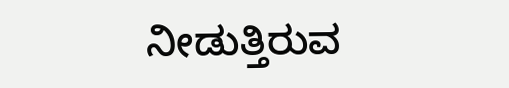ನೀಡುತ್ತಿರುವ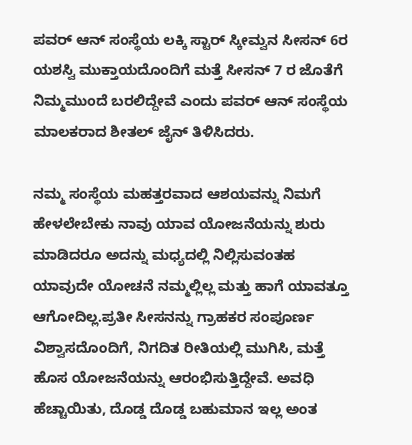ಪವರ್ ಆನ್ ಸಂಸ್ಥೆಯ ಲಕ್ಕಿ ಸ್ಟಾರ್ ಸ್ಕೀಮ್ವನ ಸೀಸನ್ 6ರ ಯಶಸ್ವಿ ಮುಕ್ತಾಯದೊಂದಿಗೆ ಮತ್ತೆ ಸೀಸನ್ 7 ರ ಜೊತೆಗೆ ನಿಮ್ಮಮುಂದೆ ಬರಲಿದ್ದೇವೆ ಎಂದು ಪವರ್ ಆನ್ ಸಂಸ್ಥೆಯ ಮಾಲಕರಾದ ಶೀತಲ್ ಜೈನ್ ತಿಳಿಸಿದರು.

ನಮ್ಮ ಸಂಸ್ಥೆಯ ಮಹತ್ತರವಾದ ಆಶಯವನ್ನು ನಿಮಗೆ ಹೇಳಲೇಬೇಕು ನಾವು ಯಾವ ಯೋಜನೆಯನ್ನು ಶುರು ಮಾಡಿದರೂ ಅದನ್ನು ಮಧ್ಯದಲ್ಲಿ ನಿಲ್ಲಿಸುವಂತಹ ಯಾವುದೇ ಯೋಚನೆ ನಮ್ಮಲ್ಲಿಲ್ಲ ಮತ್ತು ಹಾಗೆ ಯಾವತ್ತೂ ಆಗೋದಿಲ್ಲ.ಪ್ರತೀ ಸೀಸನನ್ನು ಗ್ರಾಹಕರ ಸಂಪೂರ್ಣ ವಿಶ್ವಾಸದೊಂದಿಗೆ, ನಿಗದಿತ ರೀತಿಯಲ್ಲಿ ಮುಗಿಸಿ, ಮತ್ತೆ ಹೊಸ ಯೋಜನೆಯನ್ನು ಆರಂಭಿಸುತ್ತಿದ್ದೇವೆ. ಅವಧಿ ಹೆಚ್ಚಾಯಿತು, ದೊಡ್ಡ ದೊಡ್ಡ ಬಹುಮಾನ ಇಲ್ಲ ಅಂತ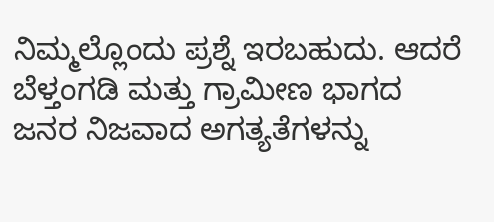ನಿಮ್ಮಲ್ಲೊಂದು ಪ್ರಶ್ನೆ ಇರಬಹುದು. ಆದರೆ ಬೆಳ್ತಂಗಡಿ ಮತ್ತು ಗ್ರಾಮೀಣ ಭಾಗದ ಜನರ ನಿಜವಾದ ಅಗತ್ಯತೆಗಳನ್ನು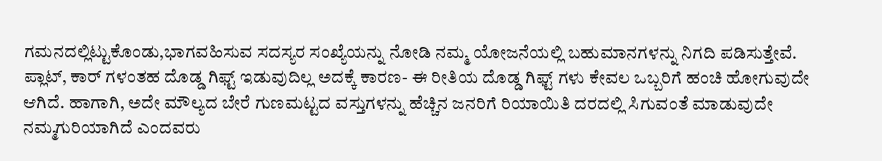ಗಮನದಲ್ಲಿಟ್ಟುಕೊಂಡು,ಭಾಗವಹಿಸುವ ಸದಸ್ಯರ ಸಂಖ್ಯೆಯನ್ನು ನೋಡಿ ನಮ್ಮ ಯೋಜನೆಯಲ್ಲಿ ಬಹುಮಾನಗಳನ್ನು ನಿಗದಿ ಪಡಿಸುತ್ತೇವೆ. ಪ್ಲಾಟ್, ಕಾರ್ ಗಳಂತಹ ದೊಡ್ಡ ಗಿಫ್ಟ್ ಇಡುವುದಿಲ್ಲ ಅದಕ್ಕೆ ಕಾರಣ- ಈ ರೀತಿಯ ದೊಡ್ಡ ಗಿಫ್ಟ್ ಗಳು ಕೇವಲ ಒಬ್ಬರಿಗೆ ಹಂಚಿ ಹೋಗುವುದೇ ಆಗಿದೆ. ಹಾಗಾಗಿ, ಅದೇ ಮೌಲ್ಯದ ಬೇರೆ ಗುಣಮಟ್ಟದ ವಸ್ತುಗಳನ್ನು ಹೆಚ್ಚಿನ ಜನರಿಗೆ ರಿಯಾಯಿತಿ ದರದಲ್ಲಿ ಸಿಗುವಂತೆ ಮಾಡುವುದೇ ನಮ್ಮಗುರಿಯಾಗಿದೆ ಎಂದವರು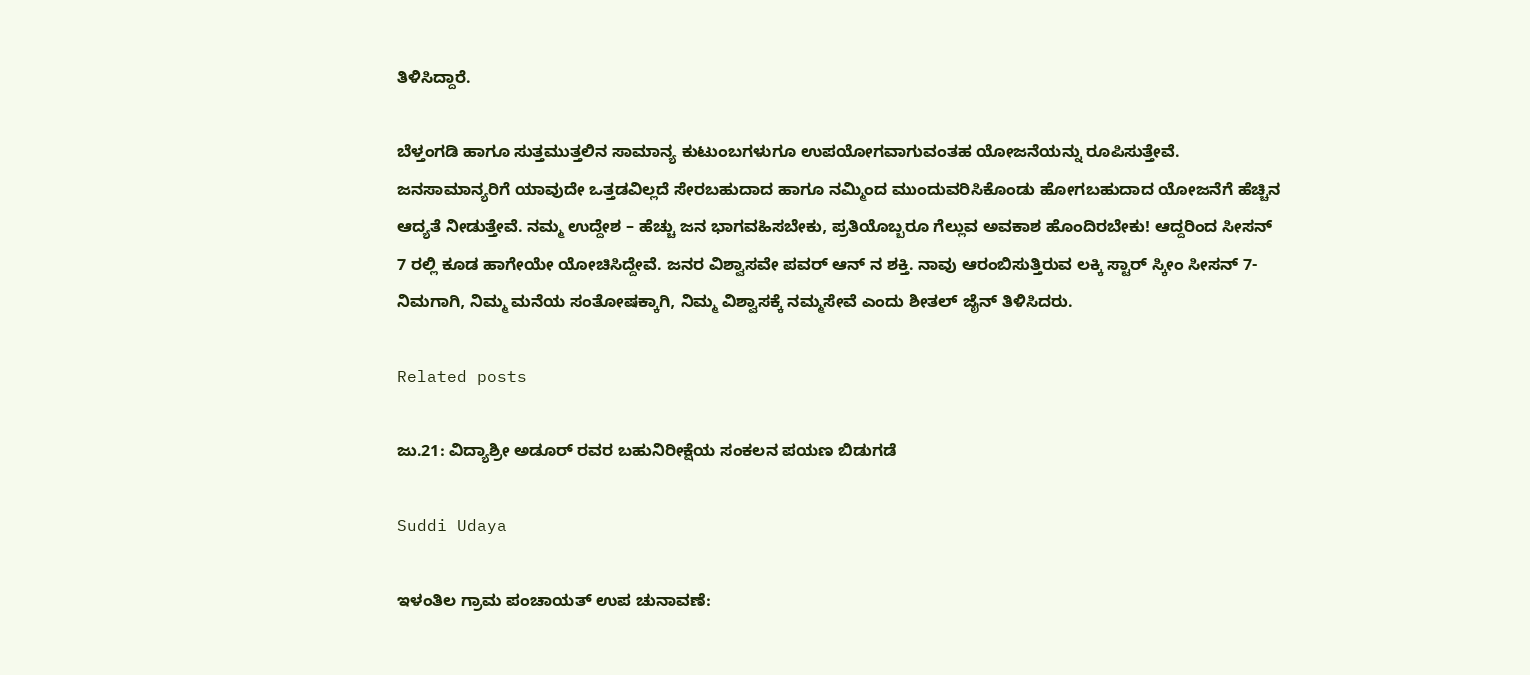ತಿಳಿಸಿದ್ದಾರೆ.

ಬೆಳ್ತಂಗಡಿ ಹಾಗೂ ಸುತ್ತಮುತ್ತಲಿನ ಸಾಮಾನ್ಯ ಕುಟುಂಬಗಳುಗೂ ಉಪಯೋಗವಾಗುವಂತಹ ಯೋಜನೆಯನ್ನು ರೂಪಿಸುತ್ತೇವೆ. ಜನಸಾಮಾನ್ಯರಿಗೆ ಯಾವುದೇ ಒತ್ತಡವಿಲ್ಲದೆ ಸೇರಬಹುದಾದ ಹಾಗೂ ನಮ್ಮಿಂದ ಮುಂದುವರಿಸಿಕೊಂಡು ಹೋಗಬಹುದಾದ ಯೋಜನೆಗೆ ಹೆಚ್ಚಿನ ಆದ್ಯತೆ ನೀಡುತ್ತೇವೆ. ನಮ್ಮ ಉದ್ದೇಶ – ಹೆಚ್ಚು ಜನ ಭಾಗವಹಿಸಬೇಕು, ಪ್ರತಿಯೊಬ್ಬರೂ ಗೆಲ್ಲುವ ಅವಕಾಶ ಹೊಂದಿರಬೇಕು! ಆದ್ದರಿಂದ ಸೀಸನ್ 7 ರಲ್ಲಿ ಕೂಡ ಹಾಗೇಯೇ ಯೋಚಿಸಿದ್ದೇವೆ. ಜನರ ವಿಶ್ವಾಸವೇ ಪವರ್ ಆನ್ ನ ಶಕ್ತಿ. ನಾವು ಆರಂಬಿಸುತ್ತಿರುವ ಲಕ್ಕಿ ಸ್ಟಾರ್ ಸ್ಕೀಂ ಸೀಸನ್ 7-ನಿಮಗಾಗಿ, ನಿಮ್ಮ ಮನೆಯ ಸಂತೋಷಕ್ಕಾಗಿ, ನಿಮ್ಮ ವಿಶ್ವಾಸಕ್ಕೆ ನಮ್ಮಸೇವೆ ಎಂದು ಶೀತಲ್ ಜೈನ್ ತಿಳಿಸಿದರು.

Related posts

ಜು.21: ವಿದ್ಯಾಶ್ರೀ ಅಡೂರ್ ರವರ ಬಹುನಿರೀಕ್ಷೆಯ ಸಂಕಲನ ಪಯಣ ಬಿಡುಗಡೆ

Suddi Udaya

ಇಳಂತಿಲ ಗ್ರಾಮ ಪಂಚಾಯತ್ ಉಪ ಚುನಾವಣೆ: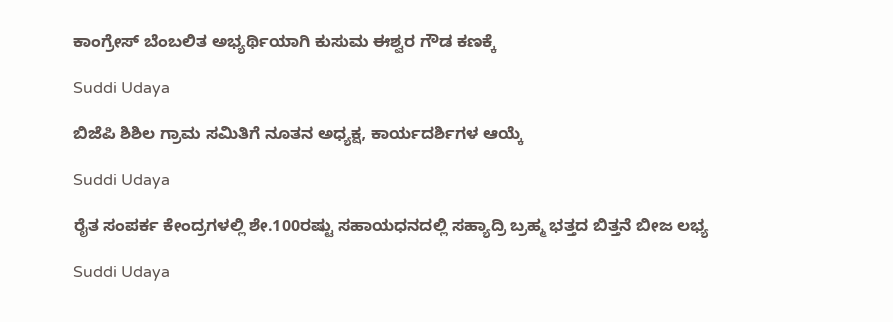ಕಾಂಗ್ರೇಸ್ ಬೆಂಬಲಿತ ಅಭ್ಯರ್ಥಿಯಾಗಿ ಕುಸುಮ ಈಶ್ವರ ಗೌಡ ಕಣಕ್ಕೆ

Suddi Udaya

ಬಿಜೆಪಿ ಶಿಶಿಲ ಗ್ರಾಮ ಸಮಿತಿಗೆ ನೂತನ ಅಧ್ಯಕ್ಷ, ಕಾರ್ಯದರ್ಶಿಗಳ ಆಯ್ಕೆ

Suddi Udaya

ರೈತ ಸಂಪರ್ಕ ಕೇಂದ್ರಗಳಲ್ಲಿ ಶೇ.100ರಷ್ಟು ಸಹಾಯಧನದಲ್ಲಿ ಸಹ್ಯಾದ್ರಿ ಬ್ರಹ್ಮ ಭತ್ತದ ಬಿತ್ತನೆ ಬೀಜ ಲಭ್ಯ

Suddi Udaya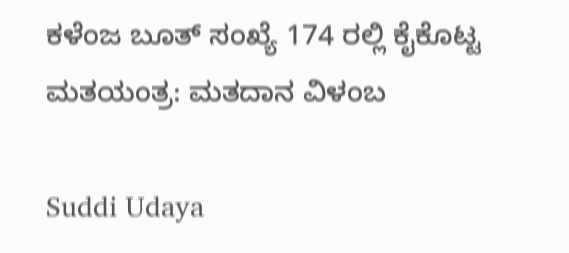ಕಳೆಂಜ ಬೂತ್ ಸಂಖ್ಯೆ 174 ರಲ್ಲಿ ಕೈಕೊಟ್ಟ ಮತಯಂತ್ರ: ಮತದಾನ ವಿಳಂಬ

Suddi Udaya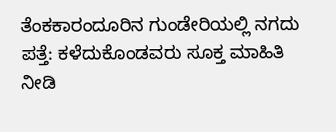ತೆಂಕಕಾರಂದೂರಿನ ಗುಂಡೇರಿಯಲ್ಲಿ ನಗದು ಪತ್ತೆ: ಕಳೆದುಕೊಂಡವರು ಸೂಕ್ತ ಮಾಹಿತಿ ನೀಡಿ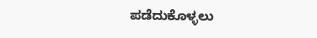ಪಡೆದುಕೊಳ್ಳಲು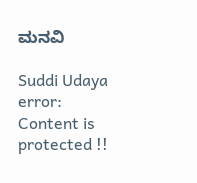ಮನವಿ

Suddi Udaya
error: Content is protected !!